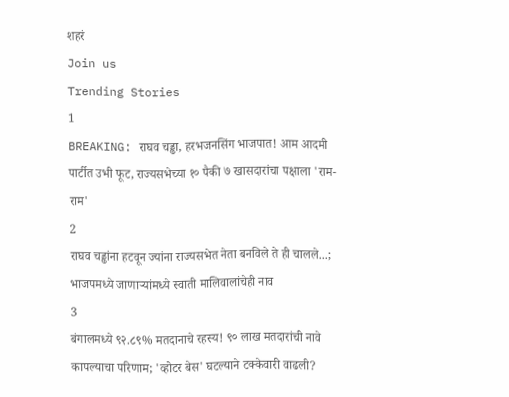शहरं
Join us
Trending Stories
1
BREAKING: राघव चड्ढा, हरभजनसिंग भाजपात! आम आदमी पार्टीत उभी फूट, राज्यसभेच्या १० पैकी ७ खासदारांचा पक्षाला 'राम-राम'
2
राघव चड्ढांना हटवून ज्यांना राज्यसभेत नेता बनविले ते ही चालले...; भाजपमध्ये जाणाऱ्यांमध्ये स्वाती मालिवालांचेही नाव
3
बंगालमध्ये ९२.८९% मतदानाचे रहस्य! ९० लाख मतदारांची नावे कापल्याचा परिणाम; 'व्होटर बेस' घटल्याने टक्केवारी वाढली?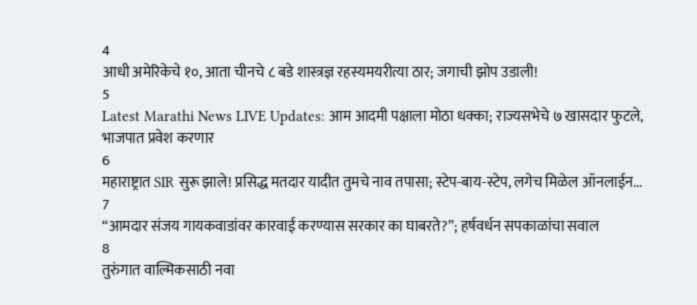4
आधी अमेरिकेचे १०, आता चीनचे ८ बडे शास्त्रज्ञ रहस्यमयरीत्या ठार; जगाची झोप उडाली!
5
Latest Marathi News LIVE Updates: आम आदमी पक्षाला मोठा धक्का; राज्यसभेचे ७ खासदार फुटले, भाजपात प्रवेश करणार
6
महाराष्ट्रात SIR सुरू झाले! प्रसिद्ध मतदार यादीत तुमचे नाव तपासा; स्टेप-बाय-स्टेप, लगेच मिळेल ऑनलाईन...
7
“आमदार संजय गायकवाडांवर कारवाई करण्यास सरकार का घाबरते?”; हर्षवर्धन सपकाळांचा सवाल
8
तुरुंगात वाल्मिकसाठी नवा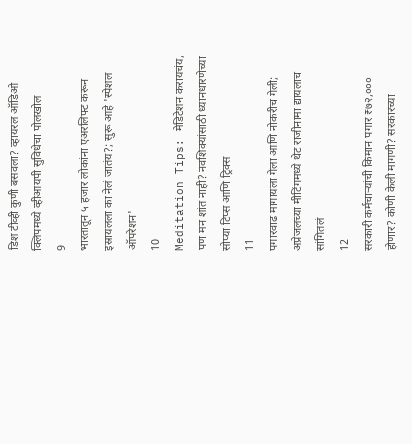डिश टीव्ही कुणी बसवला? व्हायरल ऑडिओ क्लिपमध्ये व्हीआयपी सुविधेचा पोलखोल
9
भारतातून ५ हजार लोकांना एअरलिफ्ट करून इस्रायलला का नेलं जातंय?; सुरू आहे 'स्पेशल ऑपरेशन'
10
Meditation Tips: मेडिटेशन करायचंय, पण मन शांत नाही? नवशिक्यांसाठी ध्यानधारणेच्या सोप्या टिप्स आणि ट्रिक्स
11
पगारवाढ मागायला गेला आणि नोकरीच गेली; अप्रेजलच्या मीटिंगमध्ये थेट राजीनामा द्यायलाच सांगितलं
12
सरकारी कर्मचाऱ्यांची किमान पगार ₹७२,००० होणार? कोणी केली मागणी? सरकारच्या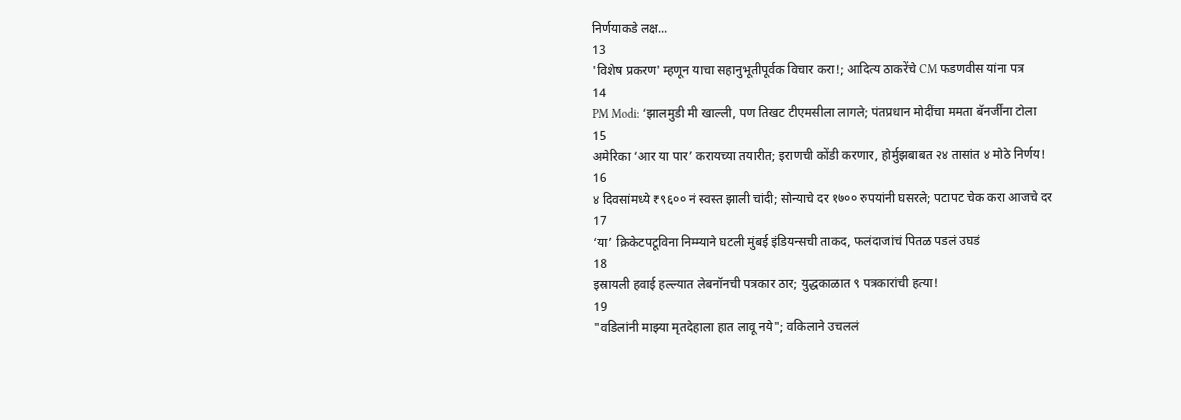निर्णयाकडे लक्ष...
13
'विशेष प्रकरण' म्हणून याचा सहानुभूतीपूर्वक विचार करा!; आदित्य ठाकरेंचे CM फडणवीस यांना पत्र
14
PM Modi: ‘झालमुडी मी खाल्ली, पण तिखट टीएमसीला लागले; पंतप्रधान मोदींचा ममता बॅनर्जींना टोला
15
अमेरिका ‘आर या पार’ करायच्या तयारीत; इराणची कोंडी करणार, होर्मुझबाबत २४ तासांत ४ मोठे निर्णय!
16
४ दिवसांमध्ये ₹९६०० नं स्वस्त झाली चांदी; सोन्याचे दर १७०० रुपयांनी घसरले; पटापट चेक करा आजचे दर
17
‘या’ क्रिकेटपटूविना निम्म्याने घटली मुंबई इंडियन्सची ताकद, फलंदाजांचं पितळ पडलं उघडं
18
इस्रायली हवाई हल्ल्यात लेबनॉनची पत्रकार ठार; युद्धकाळात ९ पत्रकारांची हत्या!
19
"वडिलांनी माझ्या मृतदेहाला हात लावू नये"; वकिलाने उचललं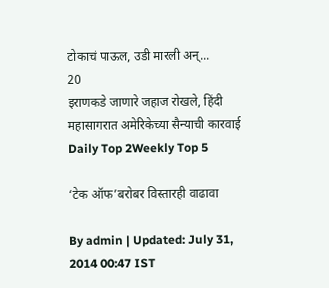टोकाचं पाऊल, उडी मारली अन्...
20
इराणकडे जाणारे जहाज रोखले, हिंदी महासागरात अमेरिकेच्या सैन्याची कारवाई
Daily Top 2Weekly Top 5

‘टेक ऑफ’बरोबर विस्तारही वाढावा

By admin | Updated: July 31, 2014 00:47 IST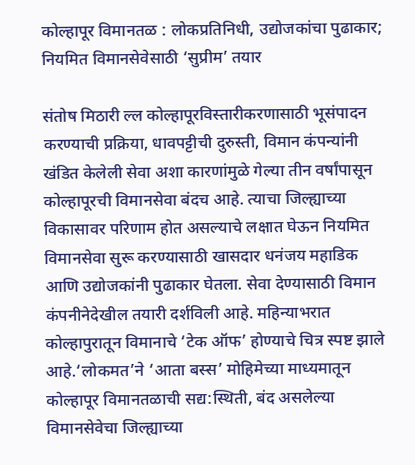कोल्हापूर विमानतळ : लोकप्रतिनिधी, उद्योजकांचा पुढाकार; नियमित विमानसेवेसाठी ‘सुप्रीम’ तयार

संतोष मिठारी ल्ल कोल्हापूरविस्तारीकरणासाठी भूसंपादन करण्याची प्रक्रिया, धावपट्टीची दुरुस्ती, विमान कंपन्यांनी खंडित केलेली सेवा अशा कारणांमुळे गेल्या तीन वर्षांपासून कोल्हापूरची विमानसेवा बंदच आहे. त्याचा जिल्ह्याच्या विकासावर परिणाम होत असल्याचे लक्षात घेऊन नियमित विमानसेवा सुरू करण्यासाठी खासदार धनंजय महाडिक आणि उद्योजकांनी पुढाकार घेतला. सेवा देण्यासाठी विमान कंपनीनेदेखील तयारी दर्शविली आहे. महिन्याभरात कोल्हापुरातून विमानाचे ‘टेक ऑफ’ होण्याचे चित्र स्पष्ट झाले आहे.‘लोकमत’ने ‘आता बस्स’ मोहिमेच्या माध्यमातून कोल्हापूर विमानतळाची सद्य:स्थिती, बंद असलेल्या विमानसेवेचा जिल्ह्याच्या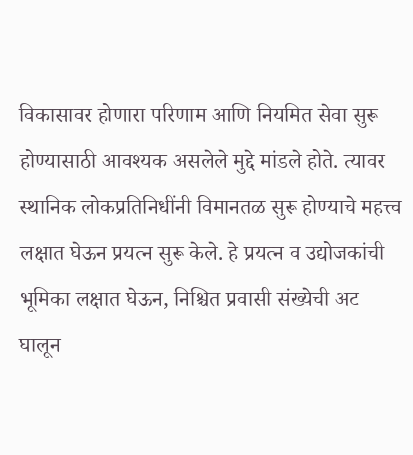विकासावर होणारा परिणाम आणि नियमित सेवा सुरू होण्यासाठी आवश्यक असलेले मुद्दे मांडले होते. त्यावर स्थानिक लोकप्रतिनिधींनी विमानतळ सुरू होण्याचे महत्त्व लक्षात घेऊन प्रयत्न सुरू केले. हे प्रयत्न व उद्योजकांची भूमिका लक्षात घेऊन, निश्चित प्रवासी संख्येची अट घालून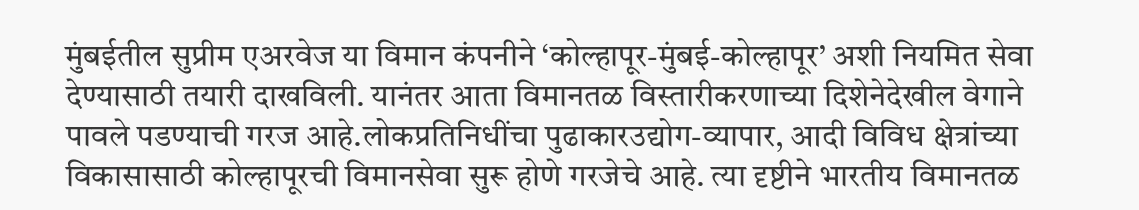मुंबईतील सुप्रीम एअरवेज या विमान कंपनीने ‘कोल्हापूर-मुंबई-कोल्हापूर’ अशी नियमित सेवा देण्यासाठी तयारी दाखविली. यानंतर आता विमानतळ विस्तारीकरणाच्या दिशेनेदेखील वेगाने पावले पडण्याची गरज आहे.लोकप्रतिनिधींचा पुढाकारउद्योग-व्यापार, आदी विविध क्षेत्रांच्या विकासासाठी कोल्हापूरची विमानसेवा सुरू होणे गरजेचे आहे. त्या दृष्टीने भारतीय विमानतळ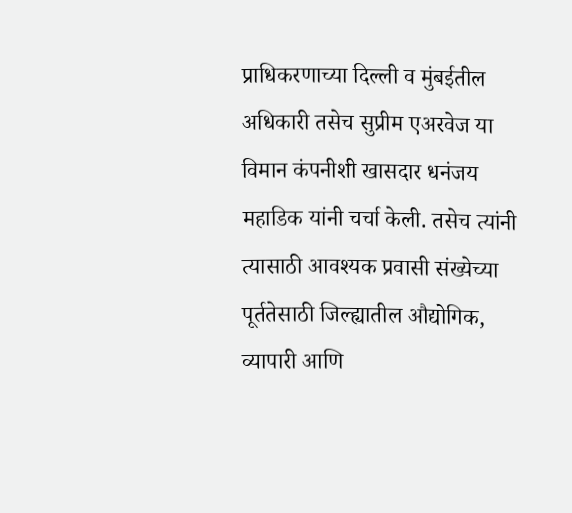प्राधिकरणाच्या दिल्ली व मुंबईतील अधिकारी तसेच सुप्रीम एअरवेज या विमान कंपनीशी खासदार धनंजय महाडिक यांनी चर्चा केली. तसेच त्यांनी त्यासाठी आवश्यक प्रवासी संख्येच्या पूर्ततेसाठी जिल्ह्यातील औद्योगिक, व्यापारी आणि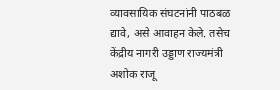व्यावसायिक संघटनांनी पाठबळ द्यावे, असे आवाहन केले. तसेच केंद्रीय नागरी उड्डाण राज्यमंत्री अशोक राजू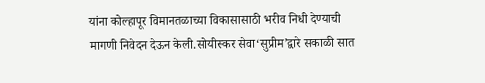यांना कोल्हापूर विमानतळाच्या विकासासाठी भरीव निधी देण्याची मागणी निवेदन देऊन केली.सोयीस्कर सेवा‘सुप्रीम’द्वारे सकाळी सात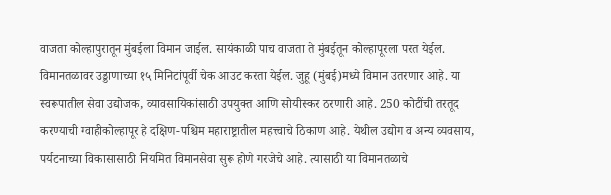वाजता कोल्हापुरातून मुंबईला विमान जाईल. सायंकाळी पाच वाजता ते मुंबईतून कोल्हापूरला परत येईल. विमानतळावर उड्डाणाच्या १५ मिनिटांपूर्वी चेक आउट करता येईल. जुहू (मुंबई)मध्ये विमान उतरणार आहे. या स्वरूपातील सेवा उद्योजक, व्यावसायिकांसाठी उपयुक्त आणि सोयीस्कर ठरणारी आहे. 250 कोटींची तरतूद करण्याची ग्वाहीकोल्हापूर हे दक्षिण-पश्चिम महाराष्ट्रातील महत्त्वाचे ठिकाण आहे. येथील उद्योग व अन्य व्यवसाय, पर्यटनाच्या विकासासाठी नियमित विमानसेवा सुरू होणे गरजेचे आहे. त्यासाठी या विमानतळाचे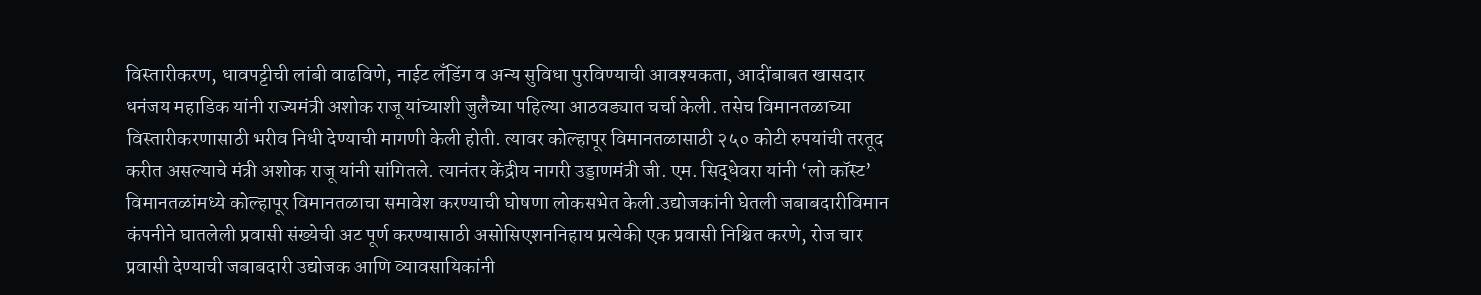विस्तारीकरण, धावपट्टीची लांबी वाढविणे, नाईट लँडिंग व अन्य सुविधा पुरविण्याची आवश्यकता, आदींबाबत खासदार धनंजय महाडिक यांनी राज्यमंत्री अशोक राजू यांच्याशी जुलैच्या पहिल्या आठवड्यात चर्चा केली. तसेच विमानतळाच्या विस्तारीकरणासाठी भरीव निधी देण्याची मागणी केली होती. त्यावर कोल्हापूर विमानतळासाठी २५० कोटी रुपयांची तरतूद करीत असल्याचे मंत्री अशोक राजू यांनी सांगितले. त्यानंतर केंद्रीय नागरी उड्डाणमंत्री जी. एम. सिद्धेवरा यांनी ‘लो कॉस्ट’ विमानतळांमध्ये कोल्हापूर विमानतळाचा समावेश करण्याची घोषणा लोकसभेत केली.उद्योजकांनी घेतली जबाबदारीविमान कंपनीने घातलेली प्रवासी संख्येची अट पूर्ण करण्यासाठी असोसिएशननिहाय प्रत्येकी एक प्रवासी निश्चित करणे, रोज चार प्रवासी देण्याची जबाबदारी उद्योजक आणि व्यावसायिकांनी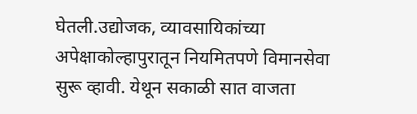घेतली.उद्योजक, व्यावसायिकांच्या अपेक्षाकोल्हापुरातून नियमितपणे विमानसेवा सुरू व्हावी. येथून सकाळी सात वाजता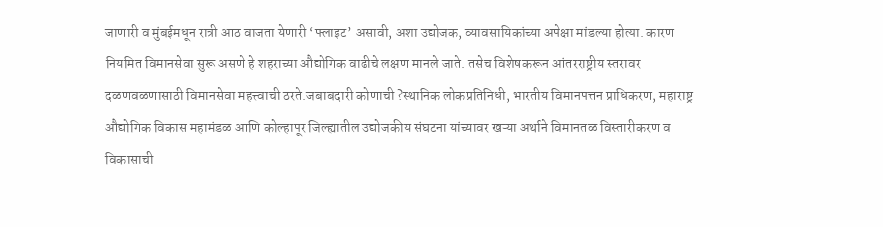जाणारी व मुंबईमधून रात्री आठ वाजता येणारी ‘फ्लाइट’ असावी, अशा उद्योजक, व्यावसायिकांच्या अपेक्षा मांडल्या होत्या. कारण नियमित विमानसेवा सुरू असणे हे शहराच्या औद्योगिक वाढीचे लक्षण मानले जाते. तसेच विशेषकरून आंतरराष्ट्रीय स्तरावर दळणवळणासाठी विमानसेवा महत्त्वाची ठरते.जबाबदारी कोणाची ?स्थानिक लोकप्रतिनिधी, भारतीय विमानपत्तन प्राधिकरण, महाराष्ट्र औद्योगिक विकास महामंडळ आणि कोल्हापूर जिल्ह्यातील उद्योजकीय संघटना यांच्यावर खऱ्या अर्थाने विमानतळ विस्तारीकरण व विकासाची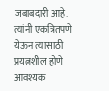जबाबदारी आहे. त्यांनी एकत्रितपणे येऊन त्यासाठी प्रयत्नशील होणे आवश्यक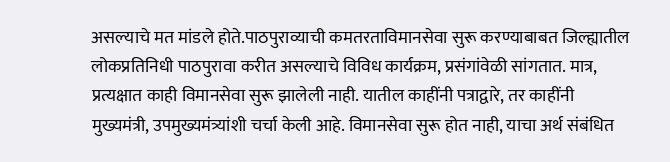असल्याचे मत मांडले होते.पाठपुराव्याची कमतरताविमानसेवा सुरू करण्याबाबत जिल्ह्यातील लोकप्रतिनिधी पाठपुरावा करीत असल्याचे विविध कार्यक्रम, प्रसंगांवेळी सांगतात. मात्र, प्रत्यक्षात काही विमानसेवा सुरू झालेली नाही. यातील काहींनी पत्राद्वारे, तर काहींनी मुख्यमंत्री, उपमुख्यमंत्र्यांशी चर्चा केली आहे. विमानसेवा सुरू होत नाही, याचा अर्थ संबंधित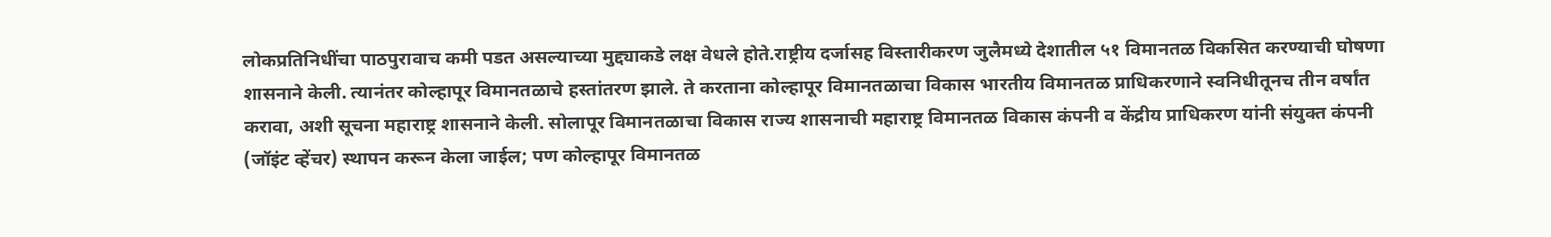लोकप्रतिनिधींचा पाठपुरावाच कमी पडत असल्याच्या मुद्द्याकडे लक्ष वेधले होते.राष्ट्रीय दर्जासह विस्तारीकरण जुलैमध्ये देशातील ५१ विमानतळ विकसित करण्याची घोषणा शासनाने केली. त्यानंतर कोल्हापूर विमानतळाचे हस्तांतरण झाले. ते करताना कोल्हापूर विमानतळाचा विकास भारतीय विमानतळ प्राधिकरणाने स्वनिधीतूनच तीन वर्षांत करावा, अशी सूचना महाराष्ट्र शासनाने केली. सोलापूर विमानतळाचा विकास राज्य शासनाची महाराष्ट्र विमानतळ विकास कंपनी व केंद्रीय प्राधिकरण यांनी संयुक्त कंपनी (जॉइंट व्हेंचर) स्थापन करून केला जाईल; पण कोल्हापूर विमानतळ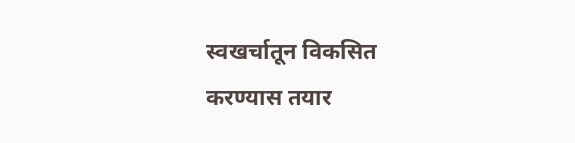स्वखर्चातून विकसित करण्यास तयार